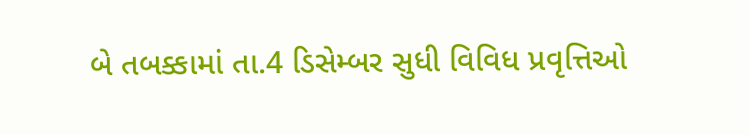બે તબક્કામાં તા.4 ડિસેમ્બર સુધી વિવિધ પ્રવૃત્તિઓ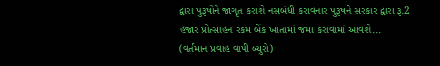દ્વારા પુરૂષોને જાગૃત કરાશે નસબંધી કરાવનાર પુરૂષને સરકાર દ્વારા રૂ.2 હજાર પ્રોત્સાહન રકમ બેંક ખાતામાં જમા કરાવામાં આવશે...
(વર્તમાન પ્રવાહ વાપી બ્યુરો)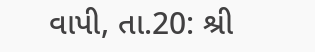વાપી, તા.20: શ્રી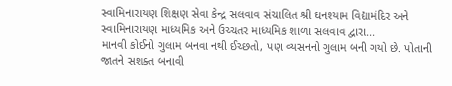સ્વામિનારાયણ શિક્ષણ સેવા કેન્દ્ર સલવાવ સંચાલિત શ્રી ઘનશ્યામ વિદ્યામંદિર અને સ્વામિનારાયણ માધ્યમિક અને ઉચ્ચતર માધ્યમિક શાળા સલવાવ દ્વારા...
માનવી કોઈનો ગુલામ બનવા નથી ઈચ્છતો, પણ વ્યસનનો ગુલામ બની ગયો છે. પોતાની જાતને સશક્ત બનાવી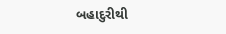બહાદુરીથી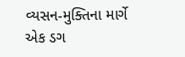વ્યસન-મુક્તિના માર્ગે એક ડગ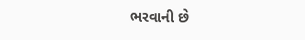ભરવાની છે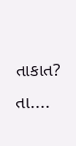તાકાત? તા....